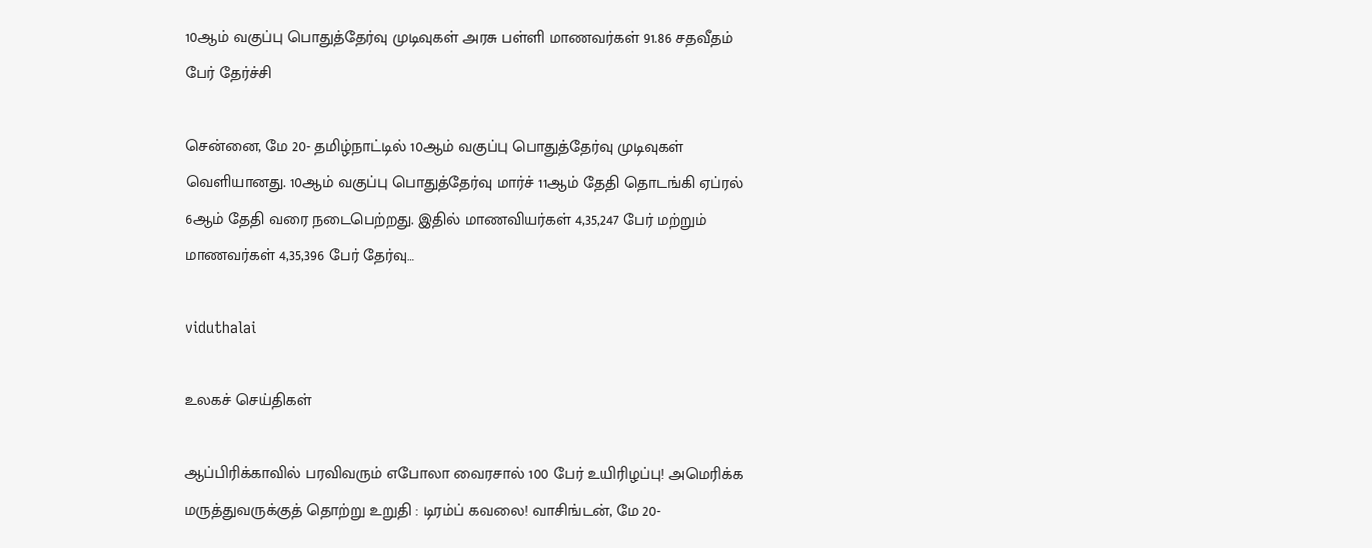10ஆம் வகுப்பு பொதுத்தேர்வு முடிவுகள் அரசு பள்ளி மாணவர்கள் 91.86 சதவீதம் பேர் தேர்ச்சி

சென்னை, மே 20- தமிழ்நாட்டில் 10ஆம் வகுப்பு பொதுத்தேர்வு முடிவுகள் வெளியானது. 10ஆம் வகுப்பு பொதுத்தேர்வு மார்ச் 11ஆம் தேதி தொடங்கி ஏப்ரல் 6ஆம் தேதி வரை நடைபெற்றது. இதில் மாணவியர்கள் 4,35,247 பேர் மற்றும் மாணவர்கள் 4,35,396 பேர் தேர்வு…

viduthalai

உலகச் செய்திகள்

ஆப்பிரிக்காவில் பரவிவரும் எபோலா வைரசால் 100 பேர் உயிரிழப்பு! அமெரிக்க மருத்துவருக்குத் தொற்று உறுதி : டிரம்ப் கவலை! வாசிங்டன், மே 20-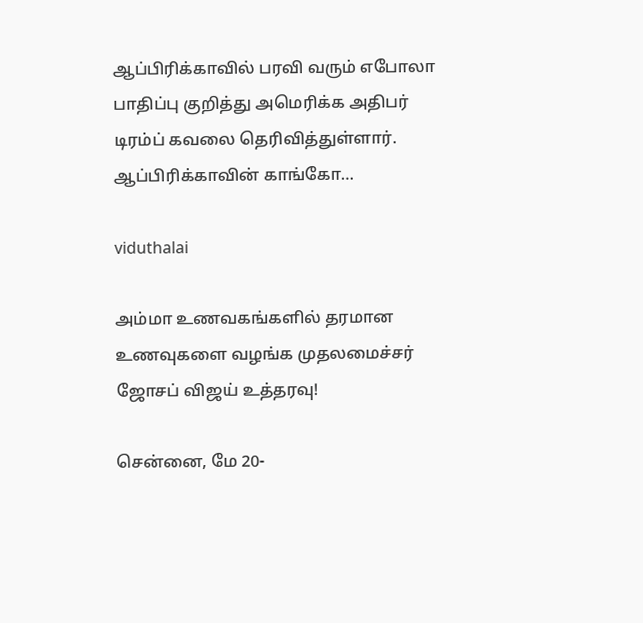ஆப்பிரிக்காவில் பரவி வரும் எபோலா பாதிப்பு குறித்து அமெரிக்க அதிபர் டிரம்ப் கவலை தெரிவித்துள்ளார். ஆப்பிரிக்காவின் காங்கோ…

viduthalai

அம்மா உணவகங்களில் தரமான உணவுகளை வழங்க முதலமைச்சர் ஜோசப் விஜய் உத்தரவு!

சென்னை, மே 20-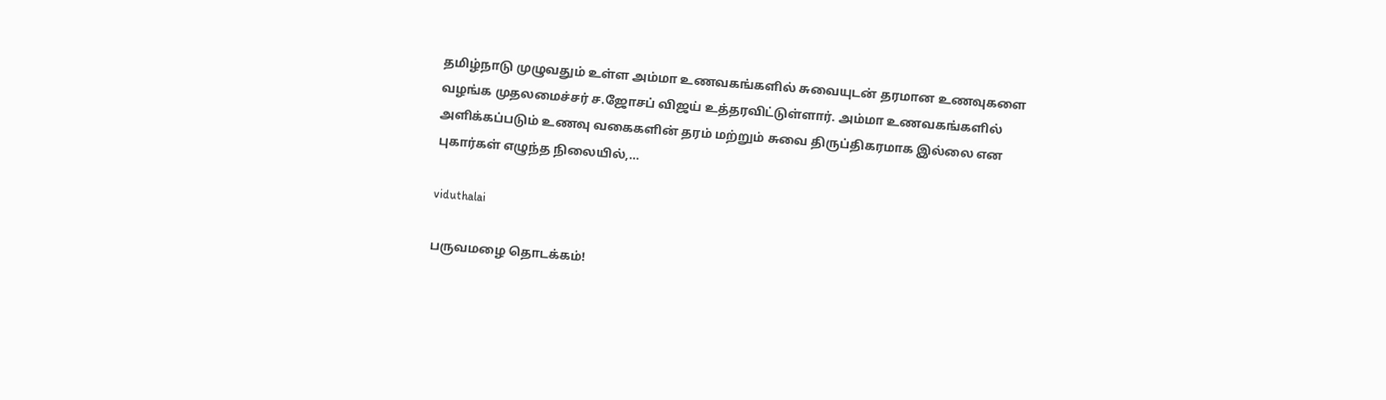தமிழ்நாடு முழுவதும் உள்ள அம்மா உணவகங்களில் சுவையுடன் தரமான உணவுகளை வழங்க முதலமைச்சர் ச.ஜோசப் விஜய் உத்தரவிட்டுள்ளார். அம்மா உணவகங்களில் அளிக்கப்படும் உணவு வகைகளின் தரம் மற்றும் சுவை திருப்திகரமாக இல்லை என புகார்கள் எழுந்த நிலையில்,…

viduthalai

பருவமழை தொடக்கம்!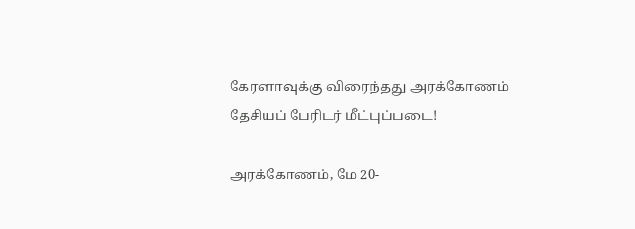கேரளாவுக்கு விரைந்தது அரக்கோணம் தேசியப் பேரிடர் மீட்புப்படை!

அரக்கோணம், மே 20-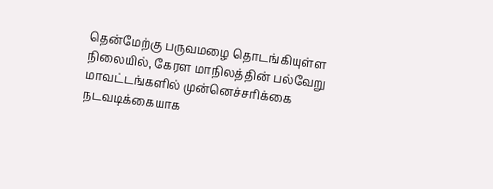தென்மேற்கு பருவமழை தொடங்கியுள்ள நிலையில், கேரள மாநிலத்தின் பல்வேறு மாவட்டங்களில் முன்னெச்சரிக்கை நடவடிக்கையாக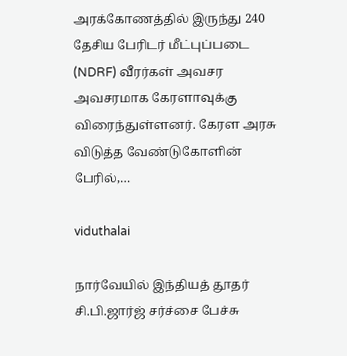அரக்கோணத்தில் இருந்து 240 தேசிய பேரிடர் மீட்புப்படை (NDRF) வீரர்கள் அவசர அவசரமாக கேரளாவுக்கு விரைந்துள்ளனர். கேரள அரசு விடுத்த வேண்டுகோளின் பேரில்,…

viduthalai

நார்வேயில் இந்தியத் தூதர் சி.பி.ஜார்ஜ் சர்ச்சை பேச்சு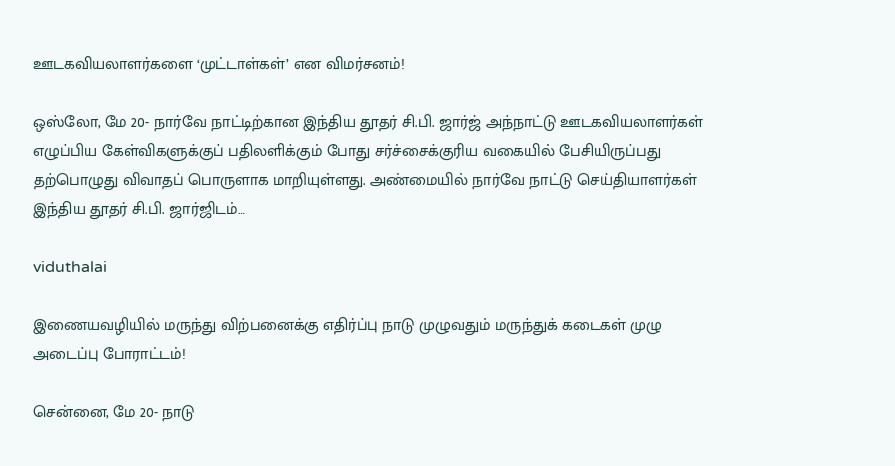ஊடகவியலாளர்களை ‘முட்டாள்கள்’ என விமர்சனம்!

ஒஸ்லோ, மே 20- நார்வே நாட்டிற்கான இந்திய தூதர் சி.பி. ஜார்ஜ் அந்நாட்டு ஊடகவியலாளர்கள் எழுப்பிய கேள்விகளுக்குப் பதிலளிக்கும் போது சர்ச்சைக்குரிய வகையில் பேசியிருப்பது தற்பொழுது விவாதப் பொருளாக மாறியுள்ளது. அண்மையில் நார்வே நாட்டு செய்தியாளர்கள் இந்திய தூதர் சி.பி. ஜார்ஜிடம்…

viduthalai

இணையவழியில் மருந்து விற்பனைக்கு எதிர்ப்பு நாடு முழுவதும் மருந்துக் கடைகள் முழு அடைப்பு போராட்டம்!

சென்னை, மே 20- நாடு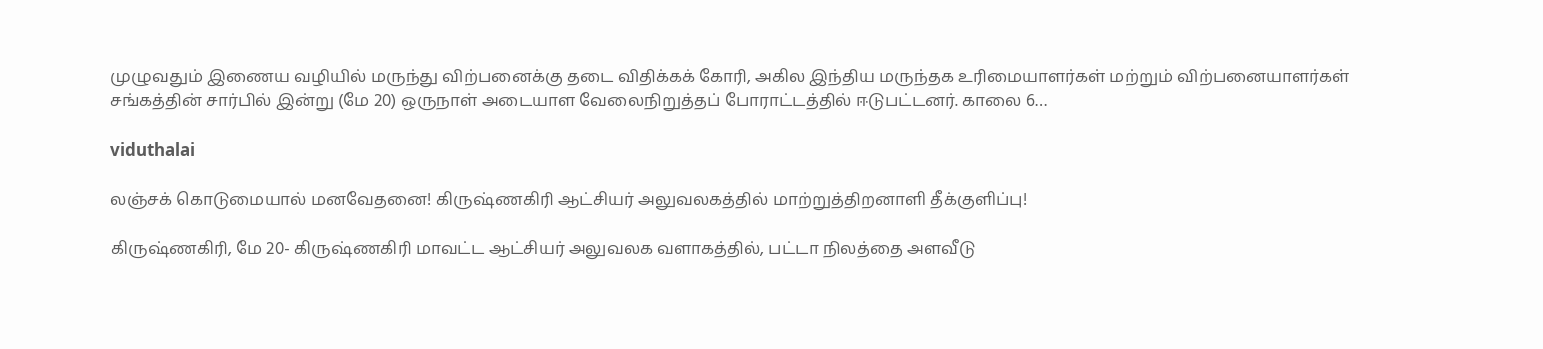முழுவதும் இணைய வழியில் மருந்து விற்பனைக்கு தடை விதிக்கக் கோரி, அகில இந்திய மருந்தக உரிமையாளர்கள் மற்றும் விற்பனையாளர்கள் சங்கத்தின் சார்பில் இன்று (மே 20) ஒருநாள் அடையாள வேலைநிறுத்தப் போராட்டத்தில் ஈடுபட்டனர். காலை 6…

viduthalai

லஞ்சக் கொடுமையால் மனவேதனை! கிருஷ்ணகிரி ஆட்சியர் அலுவலகத்தில் மாற்றுத்திறனாளி தீக்குளிப்பு!

கிருஷ்ணகிரி, மே 20- கிருஷ்ணகிரி மாவட்ட ஆட்சியர் அலுவலக வளாகத்தில், பட்டா நிலத்தை அளவீடு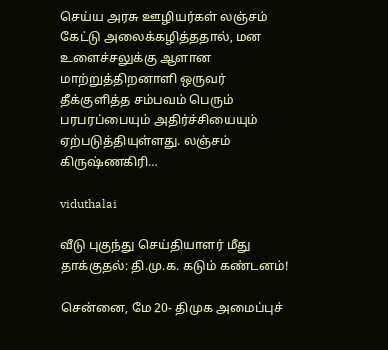செய்ய அரசு ஊழியர்கள் லஞ்சம் கேட்டு அலைக்கழித்ததால், மன உளைச்சலுக்கு ஆளான மாற்றுத்திறனாளி ஒருவர் தீக்குளித்த சம்பவம் பெரும் பரபரப்பையும் அதிர்ச்சியையும் ஏற்படுத்தியுள்ளது. லஞ்சம் கிருஷ்ணகிரி…

viduthalai

வீடு புகுந்து செய்தியாளர் மீது தாக்குதல்: தி.மு.க. கடும் கண்டனம்!

சென்னை, மே 20- திமுக அமைப்புச்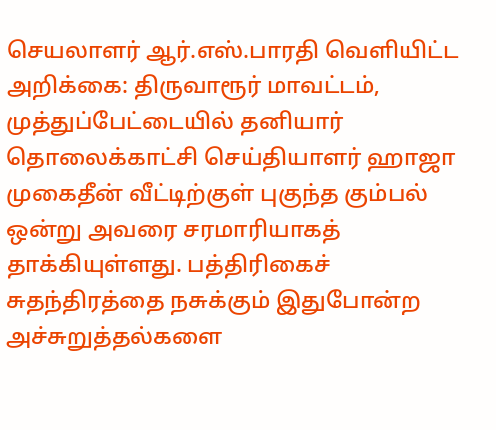செயலாளர் ஆர்.எஸ்.பாரதி வெளியிட்ட அறிக்கை: திருவாரூர் மாவட்டம், முத்துப்பேட்டையில் தனியார் தொலைக்காட்சி செய்தியாளர் ஹாஜா முகைதீன் வீட்டிற்குள் புகுந்த கும்பல் ஒன்று அவரை சரமாரியாகத் தாக்கியுள்ளது. பத்திரிகைச் சுதந்திரத்தை நசுக்கும் இதுபோன்ற அச்சுறுத்தல்களை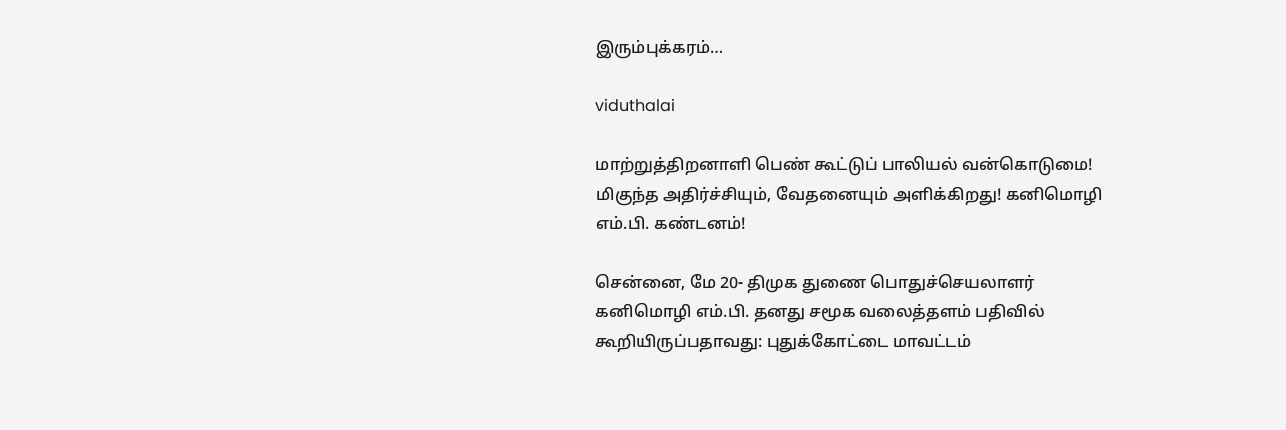இரும்புக்கரம்…

viduthalai

மாற்றுத்திறனாளி பெண் கூட்டுப் பாலியல் வன்கொடுமை! மிகுந்த அதிர்ச்சியும், வேதனையும் அளிக்கிறது! கனிமொழி எம்.பி. கண்டனம்!

சென்னை, மே 20- திமுக துணை பொதுச்செயலாளர் கனிமொழி எம்.பி. தனது சமூக வலைத்தளம் பதிவில் கூறியிருப்பதாவது: புதுக்கோட்டை மாவட்டம்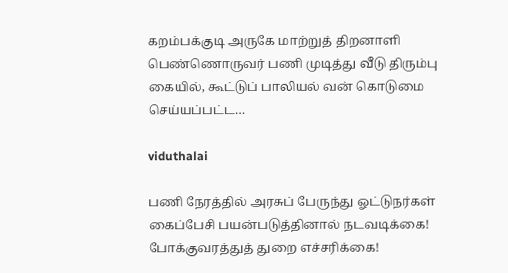கறம்பக்குடி அருகே மாற்றுத் திறனாளி பெண்ணொருவர் பணி முடித்து வீடு திரும்பு கையில், கூட்டுப் பாலியல் வன் கொடுமை செய்யப்பட்ட…

viduthalai

பணி நேரத்தில் அரசுப் பேருந்து ஓட்டுநர்கள் கைப்பேசி பயன்படுத்தினால் நடவடிக்கை! போக்குவரத்துத் துறை எச்சரிக்கை!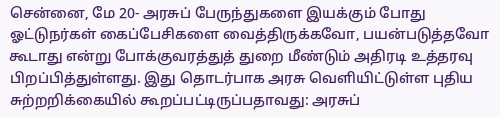சென்னை, மே 20- அரசுப் பேருந்துகளை இயக்கும் போது ஓட்டுநர்கள் கைப்பேசிகளை வைத்திருக்கவோ, பயன்படுத்தவோ கூடாது என்று போக்குவரத்துத் துறை மீண்டும் அதிரடி உத்தரவு பிறப்பித்துள்ளது. இது தொடர்பாக அரசு வெளியிட்டுள்ள புதிய சுற்றறிக்கையில் கூறப்பட்டிருப்பதாவது: அரசுப்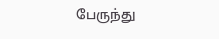பேருந்து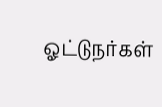ஓட்டுநர்கள்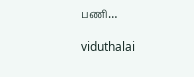பணி…

viduthalai